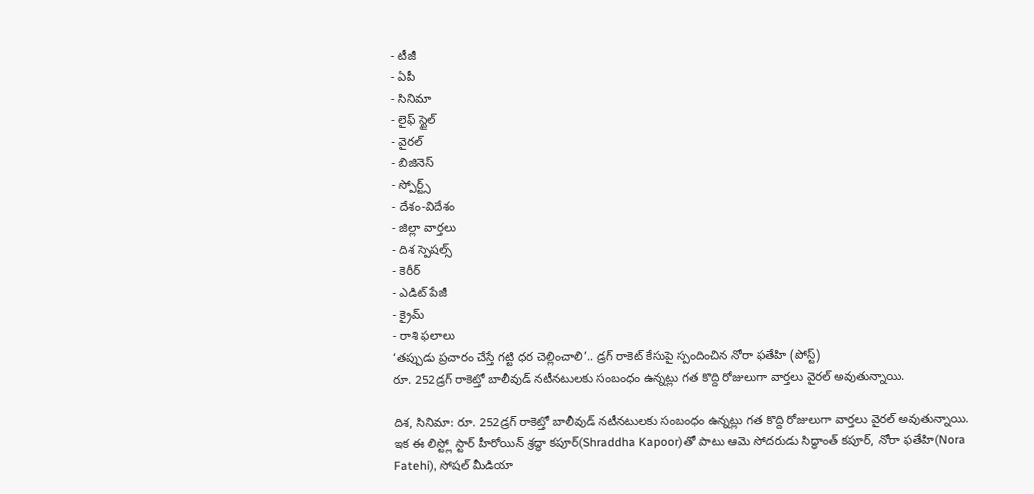- టీజీ
- ఏపీ
- సినిమా
- లైఫ్ స్టైల్
- వైరల్
- బిజినెస్
- స్పోర్ట్స్
- దేశం-విదేశం
- జిల్లా వార్తలు
- దిశ స్పెషల్స్
- కెరీర్
- ఎడిట్ పేజీ
- క్రైమ్
- రాశి ఫలాలు
‘తప్పుడు ప్రచారం చేస్తే గట్టి ధర చెల్లించాలి’.. డ్రగ్ రాకెట్ కేసుపై స్పందించిన నోరా ఫతేహి (పోస్ట్)
రూ. 252డ్రగ్ రాకెట్తో బాలీవుడ్ నటీనటులకు సంబంధం ఉన్నట్లు గత కొద్ది రోజులుగా వార్తలు వైరల్ అవుతున్నాయి.

దిశ, సినిమా: రూ. 252డ్రగ్ రాకెట్తో బాలీవుడ్ నటీనటులకు సంబంధం ఉన్నట్లు గత కొద్ది రోజులుగా వార్తలు వైరల్ అవుతున్నాయి. ఇక ఈ లిస్ట్లో స్టార్ హీరోయిన్ శ్రద్ధా కపూర్(Shraddha Kapoor)తో పాటు ఆమె సోదరుడు సిద్ధాంత్ కపూర్, నోరా ఫతేహి(Nora Fatehi), సోషల్ మీడియా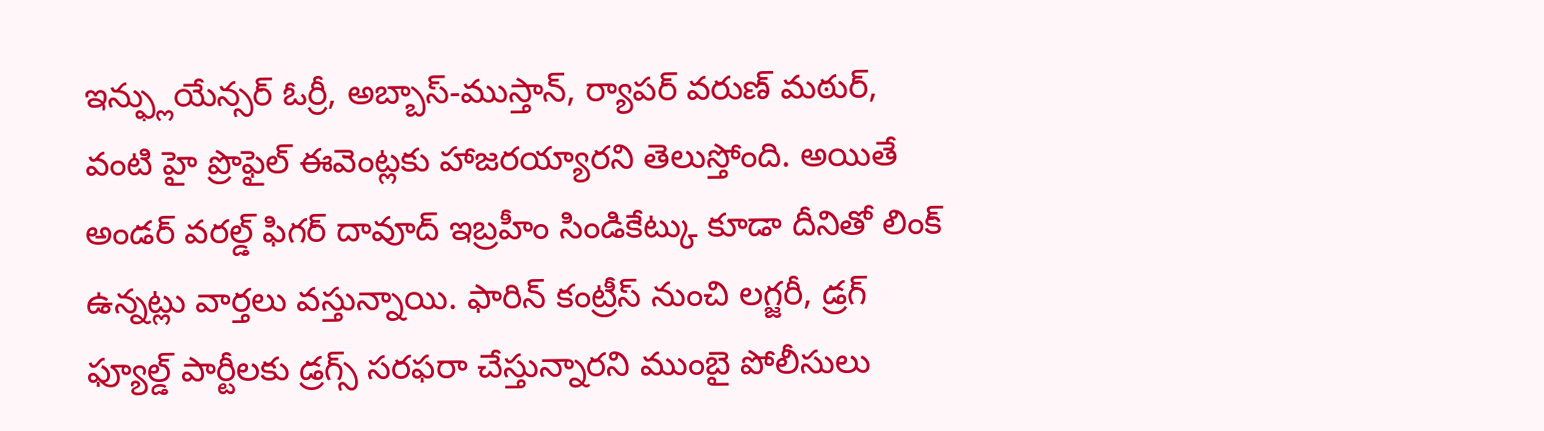ఇన్ఫ్లుయేన్సర్ ఓర్రీ, అబ్బాస్-ముస్తాన్, ర్యాపర్ వరుణ్ మఠుర్, వంటి హై ప్రొఫైల్ ఈవెంట్లకు హాజరయ్యారని తెలుస్తోంది. అయితే అండర్ వరల్డ్ ఫిగర్ దావూద్ ఇబ్రహీం సిండికేట్కు కూడా దీనితో లింక్ ఉన్నట్లు వార్తలు వస్తున్నాయి. ఫారిన్ కంట్రీస్ నుంచి లగ్జరీ, డ్రగ్ ఫ్యూల్డ్ పార్టీలకు డ్రగ్స్ సరఫరా చేస్తున్నారని ముంబై పోలీసులు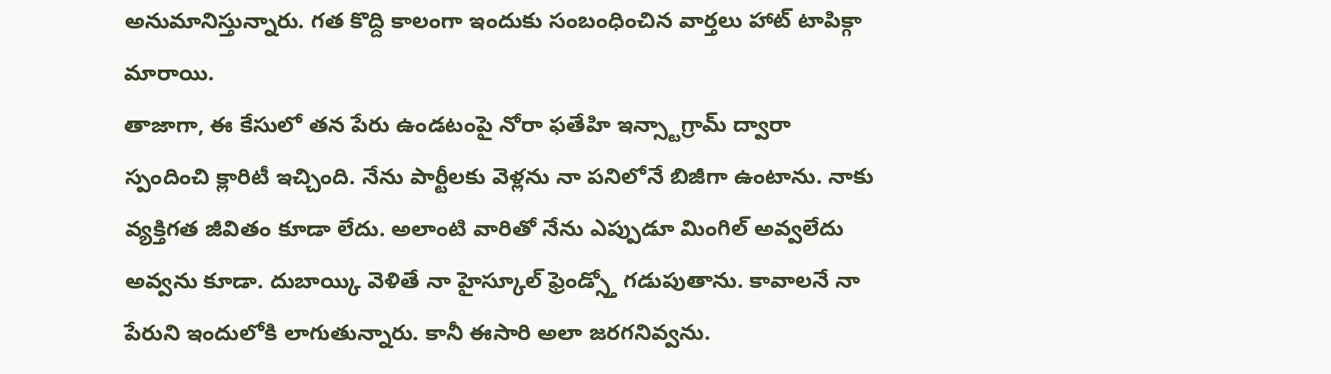అనుమానిస్తున్నారు. గత కొద్ది కాలంగా ఇందుకు సంబంధించిన వార్తలు హాట్ టాపిక్గా మారాయి.
తాజాగా, ఈ కేసులో తన పేరు ఉండటంపై నోరా ఫతేహి ఇన్స్టాగ్రామ్ ద్వారా స్పందించి క్లారిటీ ఇచ్చింది. నేను పార్టీలకు వెళ్లను నా పనిలోనే బిజీగా ఉంటాను. నాకు వ్యక్తిగత జీవితం కూడా లేదు. అలాంటి వారితో నేను ఎప్పుడూ మింగిల్ అవ్వలేదు అవ్వను కూడా. దుబాయ్కి వెళితే నా హైస్కూల్ ఫ్రెండ్స్తో గడుపుతాను. కావాలనే నా పేరుని ఇందులోకి లాగుతున్నారు. కానీ ఈసారి అలా జరగనివ్వను.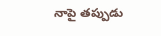నాపై తప్పుడు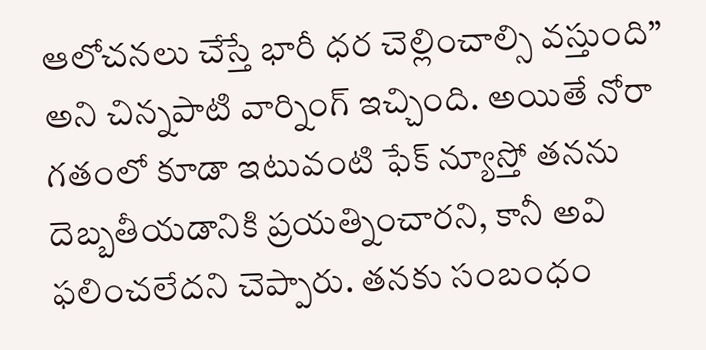ఆలోచనలు చేస్తే భారీ ధర చెల్లించాల్సి వస్తుంది” అని చిన్నపాటి వార్నింగ్ ఇచ్చింది. అయితే నోరా గతంలో కూడా ఇటువంటి ఫేక్ న్యూస్తో తనను దెబ్బతీయడానికి ప్రయత్నించారని, కానీ అవి ఫలించలేదని చెప్పారు. తనకు సంబంధం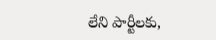లేని పార్టీలకు,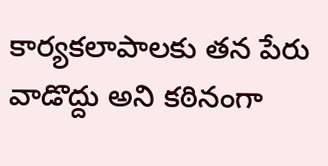కార్యకలాపాలకు తన పేరు వాడొద్దు అని కఠినంగా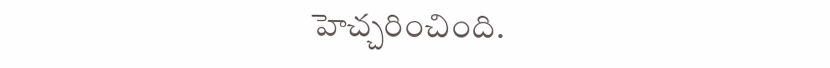హెచ్చరించింది.